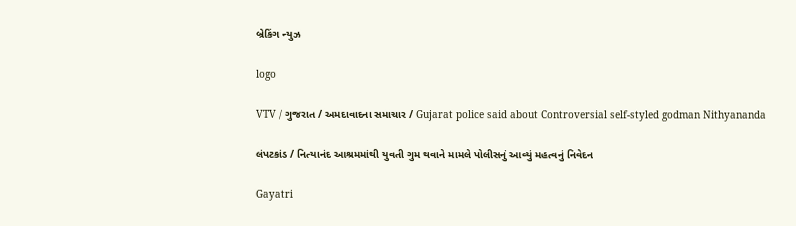બ્રેકિંગ ન્યુઝ

logo

VTV / ગુજરાત / અમદાવાદના સમાચાર / Gujarat police said about Controversial self-styled godman Nithyananda

લંપટકાંડ / નિત્યાનંદ આશ્રમમાંથી યુવતી ગુમ થવાને મામલે પોલીસનું આવ્યું મહત્વનું નિવેદન

Gayatri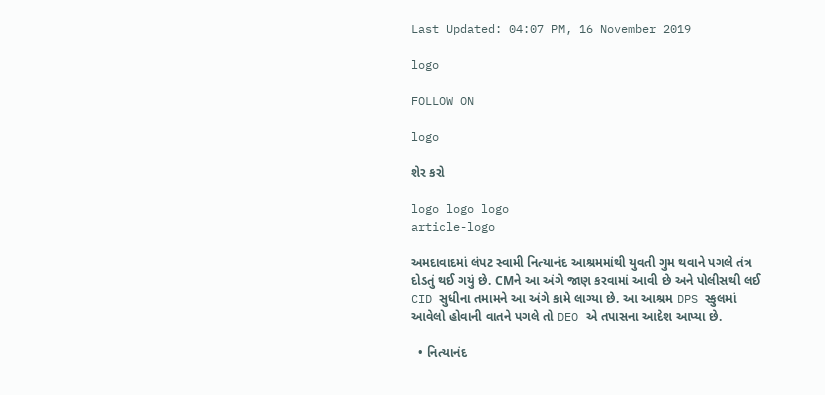Last Updated: 04:07 PM, 16 November 2019

logo

FOLLOW ON

logo

શેર કરો

logo logo logo
article-logo

અમદાવાદમાં લંપટ સ્વામી નિત્યાનંદ આશ્રમમાંથી યુવતી ગુમ થવાને પગલે તંત્ર દોડતું થઈ ગયું છે. CMને આ અંગે જાણ કરવામાં આવી છે અને પોલીસથી લઈ CID સુધીના તમામને આ અંગે કામે લાગ્યા છે. આ આશ્રમ DPS સ્કુલમાં આવેલો હોવાની વાતને પગલે તો DEO એ તપાસના આદેશ આપ્યા છે.

  • નિત્યાનંદ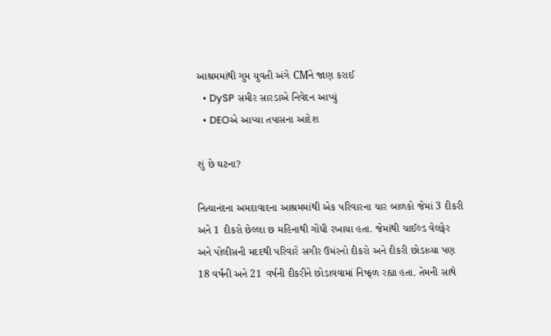આશ્રમમાંથી ગુમ યુવતી અંગે CMને જાણ કરાઈ
  • DySP સમીર સારડાએ નિવેદન આપ્યું
  • DEOએ આપ્યા તપાસના આદેશ

શું છે ઘટના?

નિત્યાનંદના અમદાવાદના આશ્રમમાંથી એક પરિવારના ચાર બાળકો જેમાં 3 દીકરી અને 1 દીકરો છેલ્લા છ મહિનાથી ગોંધી રખાયા હતા. જેમાંથી ચાઈલ્ડ વેલફેર અને પોલીસની મદદથી પરિવારે સગીર ઉમંરનો દીકરો અને દીકરી છોડાવ્યા પણ 18 વર્ષની અને 21 વર્ષની દીકરીને છોડાવવામાં નિષ્ફળ રહ્યા હતા. તેમની સાથે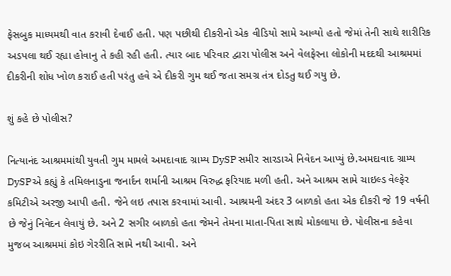ફેસબુક માધ્યમથી વાત કરાવી દેવાઈ હતી. પણ પછીથી દીકરીનો એક વીડિયો સામે આવ્યો હતો જેમાં તેની સાથે શારીરિક અડપલા થઈ રહ્યા હોવાનુ તે કહી રહી હતી. ત્યાર બાદ પરિવાર દ્વારા પોલીસ અને વેલફેરના લોકોની મદદથી આશ્રમમાં દીકરીની શોધ ખોળ કરાઈ હતી પરંતુ હવે એ દીકરી ગુમ થઈ જતા સમગ્ર તંત્ર દોડતુ થઈ ગયુ છે.

શું કહે છે પોલીસ?

નિત્યાનંદ આશ્રમમાંથી યુવતી ગુમ મામલે અમદાવાદ ગ્રામ્ય DySP સમીર સારડાએ નિવેદન આપ્યું છે.અમદાવાદ ગ્રામ્ય DySPએ કહ્યું કે તમિલનાડુના જનાર્દન શર્માની આશ્રમ વિરુદ્ધ ફરિયાદ મળી હતી. અને આશ્રમ સામે ચાઇલ્ડ વેલ્ફેર કમિટીએ અરજી આપી હતી. જેને લઇ તપાસ કરવામાં આવી. આશ્રમની અંદર 3 બાળકો હતા એક દીકરી જે 19 વર્ષની છે જેનું નિવેદન લેવાયું છે. અને 2 સગીર બાળકો હતા જેમને તેમના માતા-પિતા સાથે મોકલાયા છે. પોલીસના કહેવા મુજબ આશ્રમમાં કોઇ ગેરરીતિ સામે નથી આવી. અને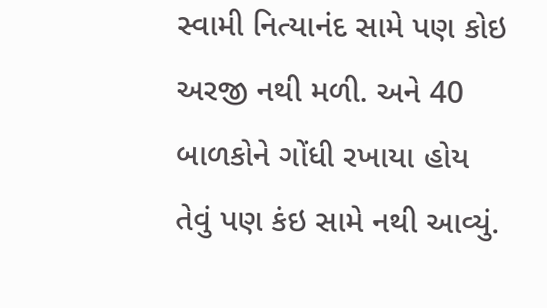સ્વામી નિત્યાનંદ સામે પણ કોઇ અરજી નથી મળી. અને 40 બાળકોને ગોંધી રખાયા હોય તેવું પણ કંઇ સામે નથી આવ્યું.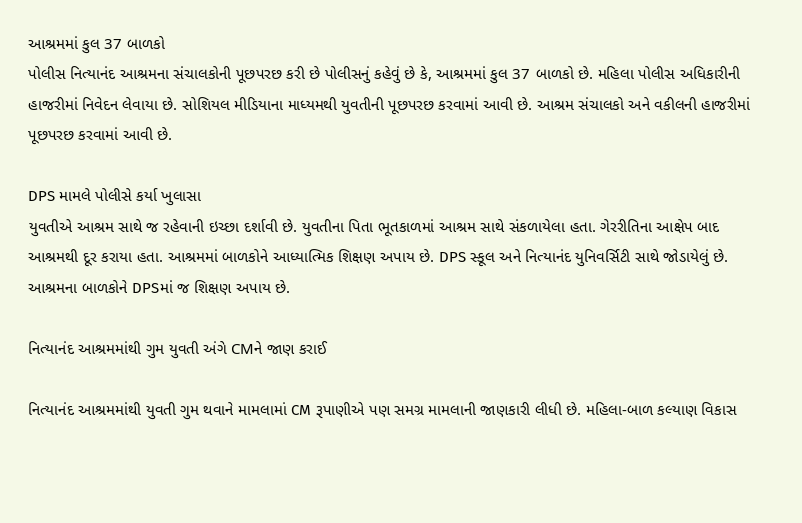આશ્રમમાં કુલ 37 બાળકો
પોલીસ નિત્યાનંદ આશ્રમના સંચાલકોની પૂછપરછ કરી છે પોલીસનું કહેવું છે કે, આશ્રમમાં કુલ 37 બાળકો છે. મહિલા પોલીસ અધિકારીની હાજરીમાં નિવેદન લેવાયા છે. સોશિયલ મીડિયાના માધ્યમથી યુવતીની પૂછપરછ કરવામાં આવી છે. આશ્રમ સંચાલકો અને વકીલની હાજરીમાં પૂછપરછ કરવામાં આવી છે.

DPS મામલે પોલીસે કર્યા ખુલાસા
યુવતીએ આશ્રમ સાથે જ રહેવાની ઇચ્છા દર્શાવી છે. યુવતીના પિતા ભૂતકાળમાં આશ્રમ સાથે સંકળાયેલા હતા. ગેરરીતિના આક્ષેપ બાદ આશ્રમથી દૂર કરાયા હતા. આશ્રમમાં બાળકોને આધ્યાત્મિક શિક્ષણ અપાય છે. DPS સ્કૂલ અને નિત્યાનંદ યુનિવર્સિટી સાથે જોડાયેલું છે. આશ્રમના બાળકોને DPSમાં જ શિક્ષણ અપાય છે.

નિત્યાનંદ આશ્રમમાંથી ગુમ યુવતી અંગે CMને જાણ કરાઈ

નિત્યાનંદ આશ્રમમાંથી યુવતી ગુમ થવાને મામલામાં CM રૂપાણીએ પણ સમગ્ર મામલાની જાણકારી લીધી છે. મહિલા-બાળ કલ્યાણ વિકાસ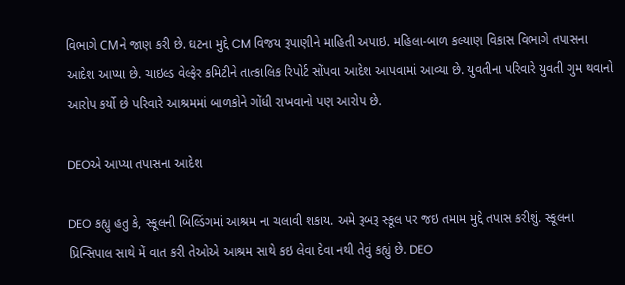વિભાગે CMને જાણ કરી છે. ઘટના મુદ્દે CM વિજય રૂપાણીને માહિતી અપાઇ. મહિલા-બાળ કલ્યાણ વિકાસ વિભાગે તપાસના આદેશ આપ્યા છે. ચાઇલ્ડ વેલ્ફેર કમિટીને તાત્કાલિક રિપોર્ટ સોંપવા આદેશ આપવામાં આવ્યા છે. યુવતીના પરિવારે યુવતી ગુમ થવાનો આરોપ કર્યો છે પરિવારે આશ્રમમાં બાળકોને ગોંધી રાખવાનો પણ આરોપ છે.

DEOએ આપ્યા તપાસના આદેશ

DEO કહ્યુ હતુ કે, સ્કૂલની બિલ્ડિંગમાં આશ્રમ ના ચલાવી શકાય. અમે રૂબરૂ સ્કૂલ પર જઇ તમામ મુદ્દે તપાસ કરીશું. સ્કૂલના પ્રિન્સિપાલ સાથે મેં વાત કરી તેઓએ આશ્રમ સાથે કઇ લેવા દેવા નથી તેવું કહ્યું છે. DEO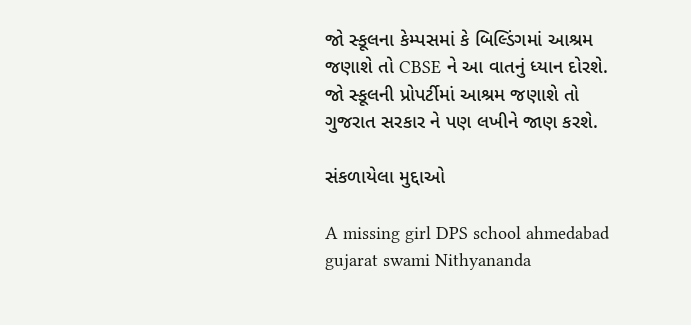જો સ્કૂલના કેમ્પસમાં કે બિલ્ડિંગમાં આશ્રમ જણાશે તો CBSE ને આ વાતનું ધ્યાન દોરશે. જો સ્કૂલની પ્રોપર્ટીમાં આશ્રમ જણાશે તો ગુજરાત સરકાર ને પણ લખીને જાણ કરશે.

સંકળાયેલા મુદ્દાઓ

A missing girl DPS school ahmedabad gujarat swami Nithyananda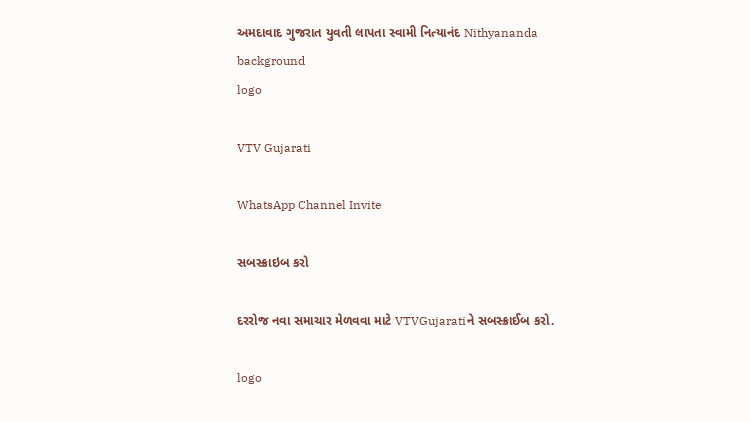અમદાવાદ ગુજરાત યુવતી લાપતા સ્વામી નિત્યાનંદ Nithyananda
background
logo

VTV Gujarati

WhatsApp Channel Invite

સબસ્ક્રાઇબ કરો

દરરોજ નવા સમાચાર મેળવવા માટે VTVGujaratiને સબસ્ક્રાઈબ કરો.

logo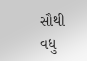સૌથી વધુ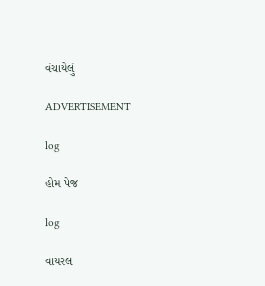વંચાયેલું

ADVERTISEMENT

log

હોમ પેજ

log

વાયરલ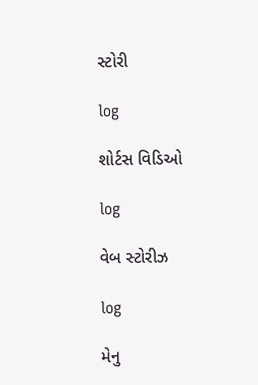સ્ટોરી

log

શોર્ટસ વિડિઓ

log

વેબ સ્ટોરીઝ

log

મેનુ